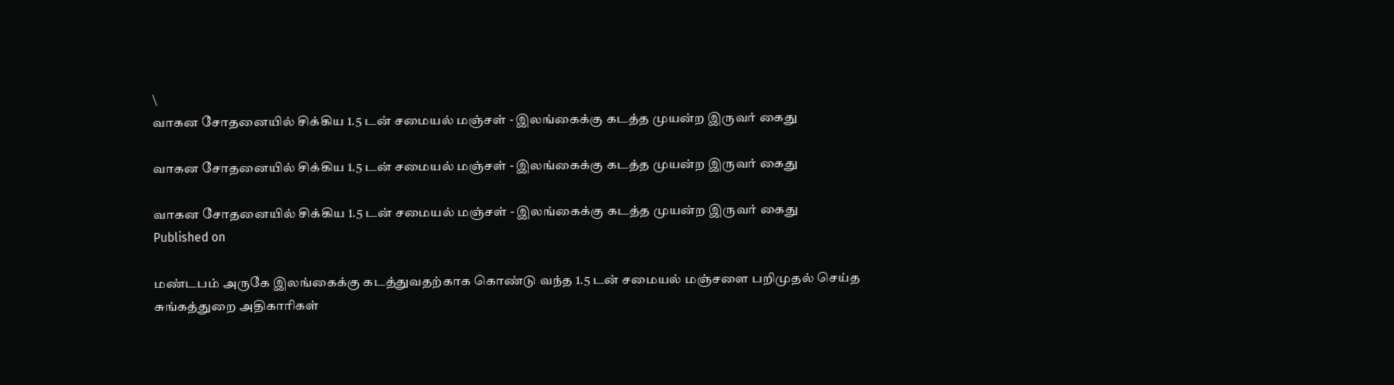\
வாகன சோதனையில் சிக்கிய 1.5 டன் சமையல் மஞ்சள் - இலங்கைக்கு கடத்த முயன்ற இருவர் கைது

வாகன சோதனையில் சிக்கிய 1.5 டன் சமையல் மஞ்சள் - இலங்கைக்கு கடத்த முயன்ற இருவர் கைது

வாகன சோதனையில் சிக்கிய 1.5 டன் சமையல் மஞ்சள் - இலங்கைக்கு கடத்த முயன்ற இருவர் கைது
Published on

மண்டபம் அருகே இலங்கைக்கு கடத்துவதற்காக கொண்டு வந்த 1.5 டன் சமையல் மஞ்சளை பறிமுதல் செய்த சுங்கத்துறை அதிகாரிகள்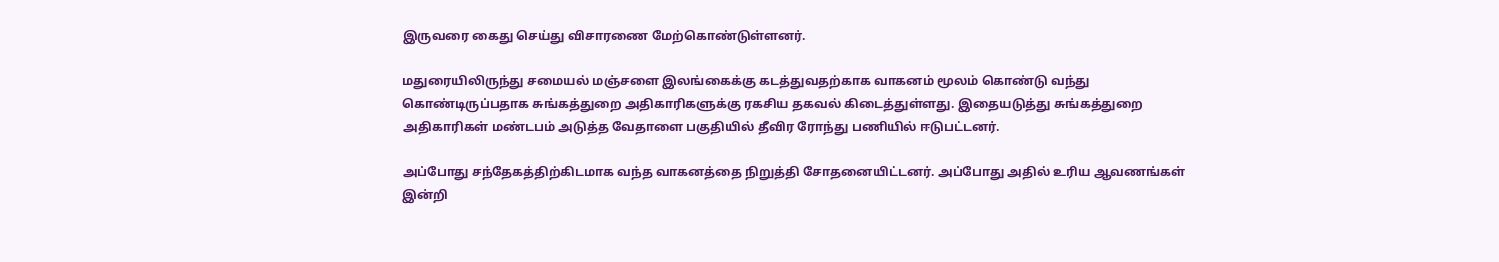இருவரை கைது செய்து விசாரணை மேற்கொண்டுள்ளனர்.

மதுரையிலிருந்து சமையல் மஞ்சளை இலங்கைக்கு கடத்துவதற்காக வாகனம் மூலம் கொண்டு வந்து கொண்டிருப்பதாக சுங்கத்துறை அதிகாரிகளுக்கு ரகசிய தகவல் கிடைத்துள்ளது. இதையடுத்து சுங்கத்துறை அதிகாரிகள் மண்டபம் அடுத்த வேதாளை பகுதியில் தீவிர ரோந்து பணியில் ஈடுபட்டனர்.

அப்போது சந்தேகத்திற்கிடமாக வந்த வாகனத்தை நிறுத்தி சோதனையிட்டனர். அப்போது அதில் உரிய ஆவணங்கள் இன்றி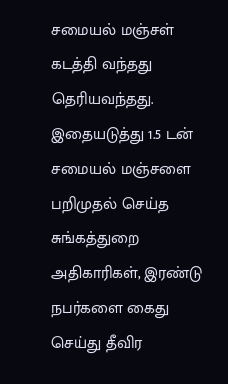சமையல் மஞ்சள் கடத்தி வந்தது தெரியவந்தது. இதையடுத்து 1.5 டன் சமையல் மஞ்சளை பறிமுதல் செய்த சுங்கத்துறை அதிகாரிகள், இரண்டு நபர்களை கைது செய்து தீவிர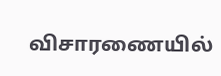விசாரணையில்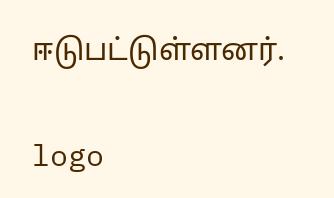ஈடுபட்டுள்ளனர்.

logo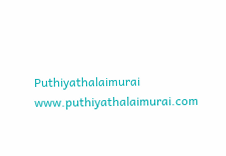Puthiyathalaimurai
www.puthiyathalaimurai.com